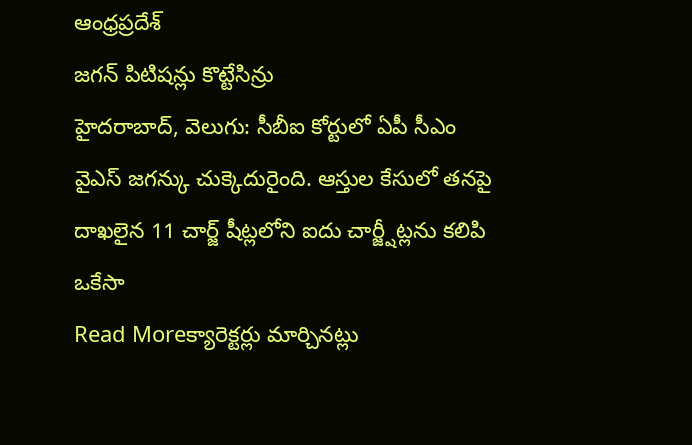ఆంధ్రప్రదేశ్
జగన్ పిటిషన్లు కొట్టేసిన్రు
హైదరాబాద్, వెలుగు: సీబీఐ కోర్టులో ఏపీ సీఎం వైఎస్ జగన్కు చుక్కెదురైంది. ఆస్తుల కేసులో తనపై దాఖలైన 11 చార్జ్ షీట్లలోని ఐదు చార్జ్షీట్లను కలిపి ఒకేసా
Read Moreక్యారెక్టర్లు మార్చినట్లు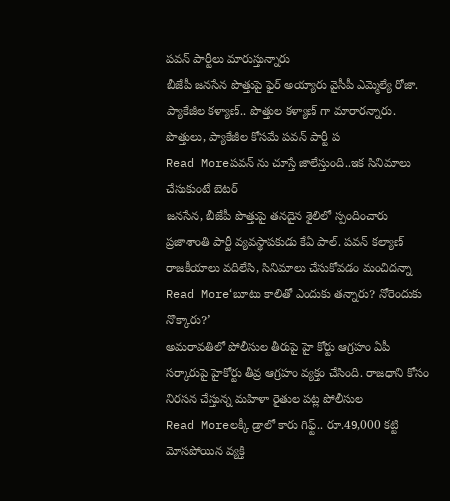పవన్ పార్టీలు మారుస్తున్నారు
బీజేపీ జనసేన పొత్తుపై ఫైర్ అయ్యారు వైసీపీ ఎమ్మెల్యే రోజా. ప్యాకేజీల కళ్యాణ్.. పొత్తుల కళ్యాణ్ గా మారారన్నారు. పొత్తులు, ప్యాకేజీల కోసమే పవన్ పార్టీ ప
Read Moreపవన్ ను చూస్తే జాలేస్తుంది..ఇక సినిమాలు చేసుకుంటే బెటర్
జనసేన, బీజేపీ పొత్తుపై తనదైన శైలిలో స్పందించారు ప్రజాశాంతి పార్టీ వ్యవస్థాపకుడు కేఏ పాల్. పవన్ కల్యాణ్ రాజకీయాలు వదిలేసి, సినిమాలు చేసుకోవడం మంచిదన్నా
Read More‘బూటు కాలితో ఎందుకు తన్నారు? నోరెందుకు నొక్కారు?’
అమరావతిలో పోలీసుల తీరుపై హై కోర్టు ఆగ్రహం ఏపీ సర్కారుపై హైకోర్టు తీవ్ర ఆగ్రహం వ్యక్తం చేసింది. రాజధాని కోసం నిరసన చేస్తున్న మహిళా రైతుల పట్ల పోలీసుల
Read Moreలక్కీ డ్రాలో కారు గిఫ్ట్.. రూ.49,000 కట్టి మోసపోయిన వ్యక్తి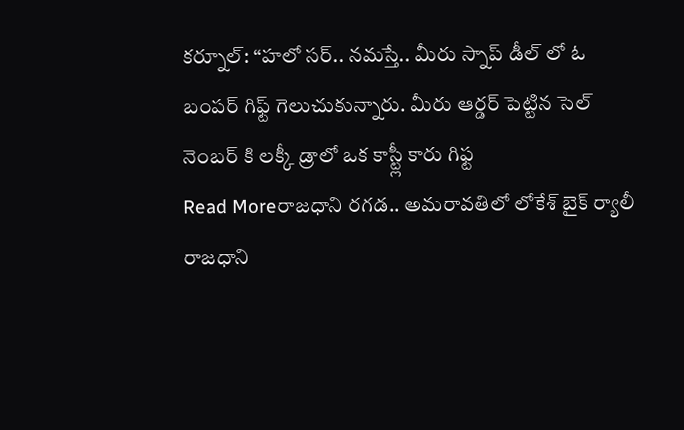కర్నూల్: “హలో సర్.. నమస్తే.. మీరు స్నాప్ డీల్ లో ఓ బంపర్ గిఫ్ట్ గెలుచుకున్నారు. మీరు ఆర్డర్ పెట్టిన సెల్ నెంబర్ కి లక్కీ డ్రాలో ఒక కాస్ట్లీ కారు గిఫ్ట
Read Moreరాజధాని రగడ.. అమరావతిలో లోకేశ్ బైక్ ర్యాలీ
రాజధాని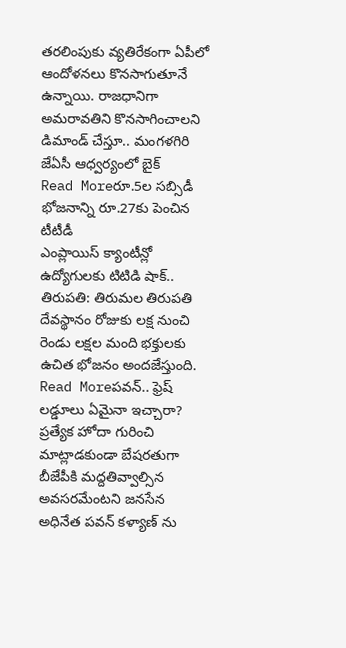తరలింపుకు వ్యతిరేకంగా ఏపీలో ఆందోళనలు కొనసాగుతూనే ఉన్నాయి. రాజధానిగా అమరావతిని కొనసాగించాలని డిమాండ్ చేస్తూ.. మంగళగిరి జేఏసీ ఆధ్వర్యంలో బైక్
Read Moreరూ.5ల సబ్సిడీ భోజనాన్ని రూ.27కు పెంచిన టీటీడీ
ఎంప్లాయిస్ క్యాంటీన్లో ఉద్యోగులకు టిటిడి షాక్.. తిరుపతి: తిరుమల తిరుపతి దేవస్థానం రోజుకు లక్ష నుంచి రెండు లక్షల మంది భక్తులకు ఉచిత భోజనం అందజేస్తుంది.
Read Moreపవన్.. ఫ్రెష్ లడ్డూలు ఏమైనా ఇచ్చారా?
ప్రత్యేక హోదా గురించి మాట్లాడకుండా బేషరతుగా బీజేపీకి మద్దతివ్వాల్సిన అవసరమేంటని జనసేన అధినేత పవన్ కళ్యాణ్ ను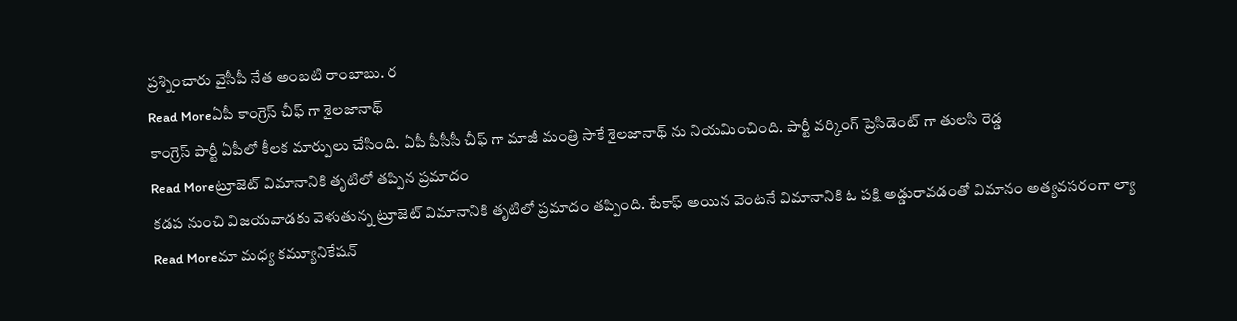ప్రశ్నించారు వైసీపీ నేత అంబటి రాంబాబు. ర
Read Moreఏపీ కాంగ్రెస్ చీఫ్ గా శైలజానాథ్
కాంగ్రెస్ పార్టీ ఏపీలో కీలక మార్పులు చేసింది. ఏపీ పీసీసీ చీఫ్ గా మాజీ మంత్రి సాకే శైలజానాథ్ ను నియమించింది. పార్టీ వర్కింగ్ ప్రెసిడెంట్ గా తులసి రెడ్డ
Read Moreట్రూజెట్ విమానానికి తృటిలో తప్పిన ప్రమాదం
కడప నుంచి విజయవాడకు వెళుతున్న ట్రూజెట్ విమానానికి తృటిలో ప్రమాదం తప్పింది. టేకాఫ్ అయిన వెంటనే విమానానికి ఓ పక్షి అడ్డురావడంతో విమానం అత్యవసరంగా ల్యా
Read Moreమా మధ్య కమ్యూనికేషన్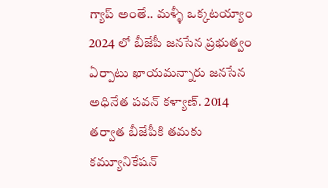గ్యాప్ అంతే.. మళ్ళీ ఒక్కటయ్యాం
2024 లో బీజేపీ జనసేన ప్రభుత్వం ఏర్పాటు ఖాయమన్నారు జనసేన అధినేత పవన్ కళ్యాణ్. 2014 తర్వాత బీజేపీకి తమకు కమ్యూనికేషన్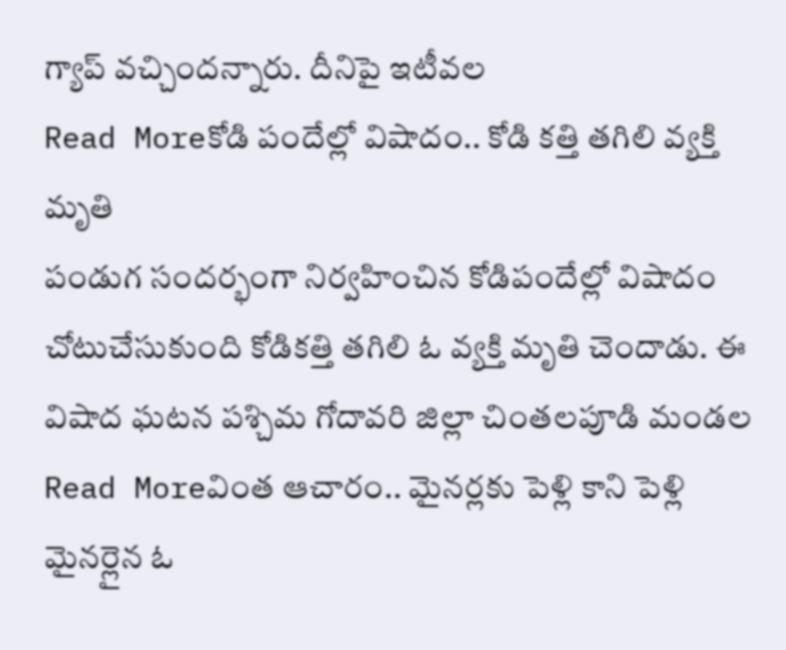గ్యాప్ వచ్చిందన్నారు. దీనిపై ఇటీవల
Read Moreకోడి పందేల్లో విషాదం.. కోడి కత్తి తగిలి వ్యక్తి మృతి
పండుగ సందర్భంగా నిర్వహించిన కోడిపందేల్లో విషాదం చోటుచేసుకుంది కోడికత్తి తగిలి ఓ వ్యక్తి మృతి చెందాడు. ఈ విషాద ఘటన పశ్చిమ గోదావరి జిల్లా చింతలపూడి మండల
Read Moreవింత ఆచారం.. మైనర్లకు పెళ్లి కాని పెళ్లి
మైనర్లైన ఓ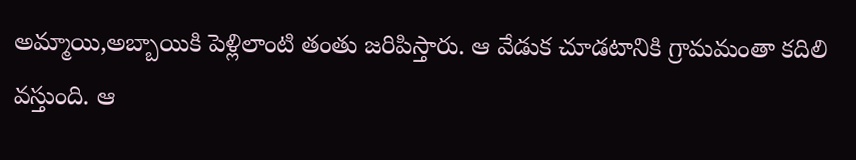అమ్మాయి,అబ్బాయికి పెళ్లిలాంటి తంతు జరిపిస్తారు. ఆ వేడుక చూడటానికి గ్రామమంతా కదిలి వస్తుంది. ఆ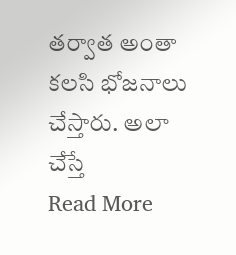తర్వాత అంతా కలసి భోజనాలు చేస్తారు. అలా చేస్తే
Read More